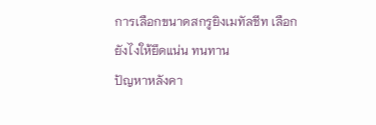การเลือกขนาดสกรูยิงเมทัลชีท เลือกยังไงให้ยึดแน่น ทนทาน
ปัญหาหลังคา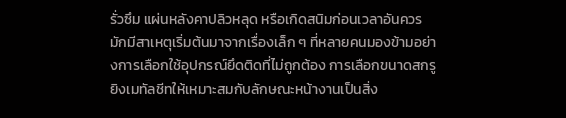รั่วซึม แผ่นหลังคาปลิวหลุด หรือเกิดสนิมก่อนเวลาอันควร มักมีสาเหตุเริ่มต้นมาจากเรื่องเล็ก ๆ ที่หลายคนมองข้ามอย่างการเลือกใช้อุปกรณ์ยึดติดที่ไม่ถูกต้อง การเลือกขนาดสกรูยิงเมทัลชีทให้เหมาะสมกับลักษณะหน้างานเป็นสิ่ง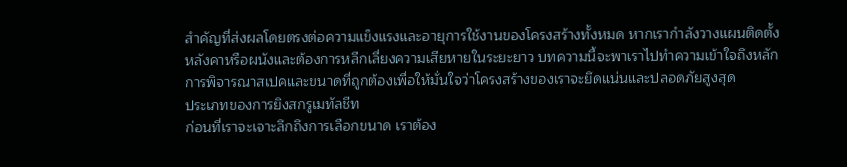สำคัญที่ส่งผลโดยตรงต่อความแข็งแรงและอายุการใช้งานของโครงสร้างทั้งหมด หากเรากำลังวางแผนติดตั้งหลังคาหรือผนังและต้องการหลีกเลี่ยงความเสียหายในระยะยาว บทความนี้จะพาเราไปทำความเข้าใจถึงหลักการพิจารณาสเปคและขนาดที่ถูกต้องเพื่อให้มั่นใจว่าโครงสร้างของเราจะยึดแน่นและปลอดภัยสูงสุด
ประเภทของการยิงสกรูเมทัลชีท
ก่อนที่เราจะเจาะลึกถึงการเลือกขนาด เราต้อง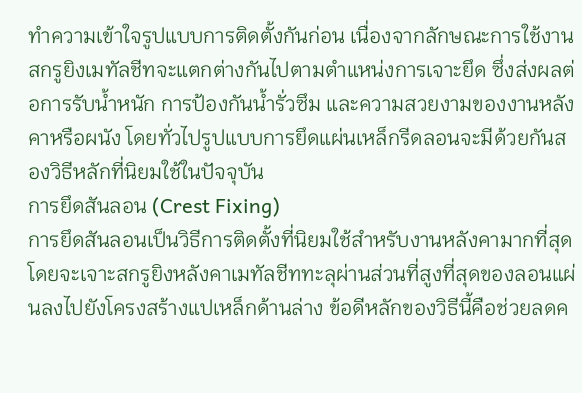ทำความเข้าใจรูปแบบการติดตั้งกันก่อน เนื่องจากลักษณะการใช้งานสกรูยิงเมทัลชีทจะแตกต่างกันไปตามตำแหน่งการเจาะยึด ซึ่งส่งผลต่อการรับน้ำหนัก การป้องกันน้ำรั่วซึม และความสวยงามของงานหลังคาหรือผนัง โดยทั่วไปรูปแบบการยึดแผ่นเหล็กรีดลอนจะมีด้วยกันสองวิธีหลักที่นิยมใช้ในปัจจุบัน
การยึดสันลอน (Crest Fixing)
การยึดสันลอนเป็นวิธีการติดตั้งที่นิยมใช้สำหรับงานหลังคามากที่สุด โดยจะเจาะสกรูยิงหลังคาเมทัลชีททะลุผ่านส่วนที่สูงที่สุดของลอนแผ่นลงไปยังโครงสร้างแปเหล็กด้านล่าง ข้อดีหลักของวิธีนี้คือช่วยลดค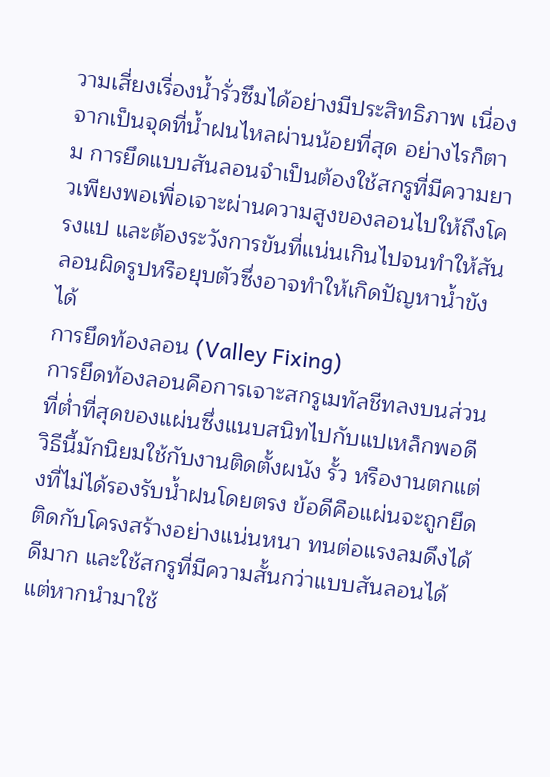วามเสี่ยงเรื่องน้ำรั่วซึมได้อย่างมีประสิทธิภาพ เนื่องจากเป็นจุดที่น้ำฝนไหลผ่านน้อยที่สุด อย่างไรก็ตาม การยึดแบบสันลอนจำเป็นต้องใช้สกรูที่มีความยาวเพียงพอเพื่อเจาะผ่านความสูงของลอนไปให้ถึงโครงแป และต้องระวังการขันที่แน่นเกินไปจนทำให้สันลอนผิดรูปหรือยุบตัวซึ่งอาจทำให้เกิดปัญหาน้ำขังได้
การยึดท้องลอน (Valley Fixing)
การยึดท้องลอนคือการเจาะสกรูเมทัลชีทลงบนส่วนที่ต่ำที่สุดของแผ่นซึ่งแนบสนิทไปกับแปเหล็กพอดี วิธีนี้มักนิยมใช้กับงานติดตั้งผนัง รั้ว หรืองานตกแต่งที่ไม่ได้รองรับน้ำฝนโดยตรง ข้อดีคือแผ่นจะถูกยึดติดกับโครงสร้างอย่างแน่นหนา ทนต่อแรงลมดึงได้ดีมาก และใช้สกรูที่มีความสั้นกว่าแบบสันลอนได้ แต่หากนำมาใช้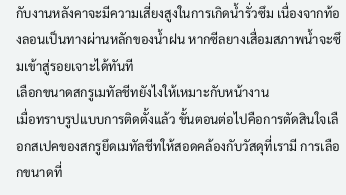กับงานหลังคาจะมีความเสี่ยงสูงในการเกิดน้ำรั่วซึม เนื่องจากท้องลอนเป็นทางผ่านหลักของน้ำฝน หากซีลยางเสื่อมสภาพน้ำจะซึมเข้าสู่รอยเจาะได้ทันที
เลือกขนาดสกรูเมทัลชีทยังไงให้เหมาะกับหน้างาน
เมื่อทราบรูปแบบการติดตั้งแล้ว ขั้นตอนต่อไปคือการตัดสินใจเลือกสเปคของสกรูยึดเมทัลชีทให้สอดคล้องกับวัสดุที่เรามี การเลือกขนาดที่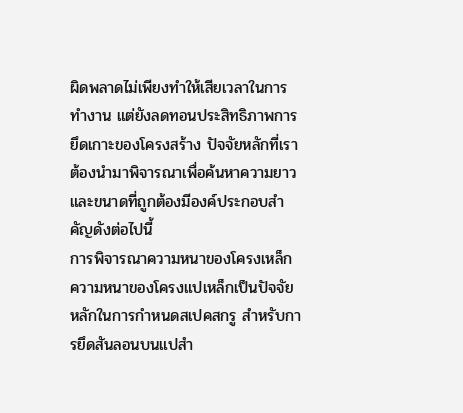ผิดพลาดไม่เพียงทำให้เสียเวลาในการทำงาน แต่ยังลดทอนประสิทธิภาพการยึดเกาะของโครงสร้าง ปัจจัยหลักที่เราต้องนำมาพิจารณาเพื่อค้นหาความยาวและขนาดที่ถูกต้องมีองค์ประกอบสำคัญดังต่อไปนี้
การพิจารณาความหนาของโครงเหล็ก
ความหนาของโครงแปเหล็กเป็นปัจจัยหลักในการกำหนดสเปคสกรู สำหรับการยึดสันลอนบนแปสำ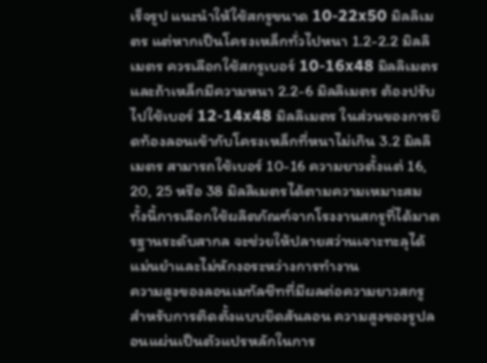เร็จรูป แนะนำให้ใช้สกรูขนาด 10-22x50 มิลลิเมตร แต่หากเป็นโครงเหล็กทั่วไปหนา 1.2-2.2 มิลลิเมตร ควรเลือกใช้สกรูเบอร์ 10-16x48 มิลลิเมตร และถ้าเหล็กมีความหนา 2.2-6 มิลลิเมตร ต้องปรับไปใช้เบอร์ 12-14x48 มิลลิเมตร ในส่วนของการยึดท้องลอนเข้ากับโครงเหล็กที่หนาไม่เกิน 3.2 มิลลิเมตร สามารถใช้เบอร์ 10-16 ความยาวตั้งแต่ 16, 20, 25 หรือ 38 มิลลิเมตรได้ตามความเหมาะสม ทั้งนี้การเลือกใช้ผลิตภัณฑ์จากโรงงานสกรูที่ได้มาตรฐานระดับสากล จะช่วยให้ปลายสว่านเจาะทะลุได้แม่นยำและไม่หักงอระหว่างการทำงาน
ความสูงของลอนเมทัลชีทที่มีผลต่อความยาวสกรู
สำหรับการติดตั้งแบบยึดสันลอน ความสูงของรูปลอนแผ่นเป็นตัวแปรหลักในการ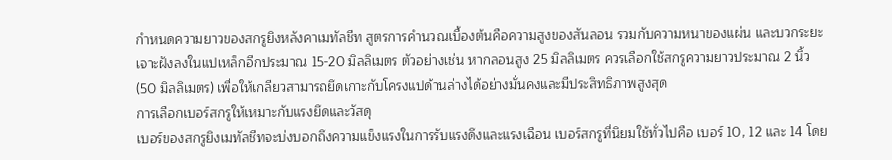กำหนดความยาวของสกรูยิงหลังคาเมทัลชีท สูตรการคำนวณเบื้องต้นคือความสูงของสันลอน รวมกับความหนาของแผ่น และบวกระยะเจาะฝังลงในแปเหล็กอีกประมาณ 15-20 มิลลิเมตร ตัวอย่างเช่น หากลอนสูง 25 มิลลิเมตร ควรเลือกใช้สกรูความยาวประมาณ 2 นิ้ว (50 มิลลิเมตร) เพื่อให้เกลียวสามารถยึดเกาะกับโครงแปด้านล่างได้อย่างมั่นคงและมีประสิทธิภาพสูงสุด
การเลือกเบอร์สกรูให้เหมาะกับแรงยึดและวัสดุ
เบอร์ของสกรูยิงเมทัลชีทจะบ่งบอกถึงความแข็งแรงในการรับแรงดึงและแรงเฉือน เบอร์สกรูที่นิยมใช้ทั่วไปคือ เบอร์ 10, 12 และ 14 โดย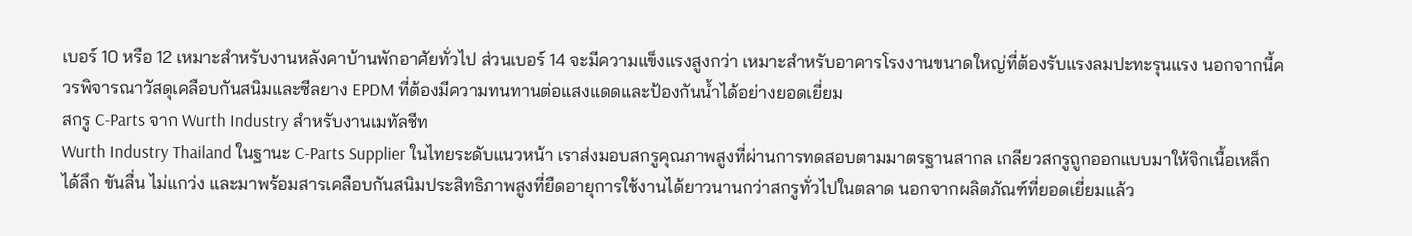เบอร์ 10 หรือ 12 เหมาะสำหรับงานหลังคาบ้านพักอาศัยทั่วไป ส่วนเบอร์ 14 จะมีความแข็งแรงสูงกว่า เหมาะสำหรับอาคารโรงงานขนาดใหญ่ที่ต้องรับแรงลมปะทะรุนแรง นอกจากนี้ควรพิจารณาวัสดุเคลือบกันสนิมและซีลยาง EPDM ที่ต้องมีความทนทานต่อแสงแดดและป้องกันน้ำได้อย่างยอดเยี่ยม
สกรู C-Parts จาก Wurth Industry สำหรับงานเมทัลชีท
Wurth Industry Thailand ในฐานะ C-Parts Supplier ในไทยระดับแนวหน้า เราส่งมอบสกรูคุณภาพสูงที่ผ่านการทดสอบตามมาตรฐานสากล เกลียวสกรูถูกออกแบบมาให้จิกเนื้อเหล็กได้ลึก ขันลื่น ไม่แกว่ง และมาพร้อมสารเคลือบกันสนิมประสิทธิภาพสูงที่ยืดอายุการใช้งานได้ยาวนานกว่าสกรูทั่วไปในตลาด นอกจากผลิตภัณฑ์ที่ยอดเยี่ยมแล้ว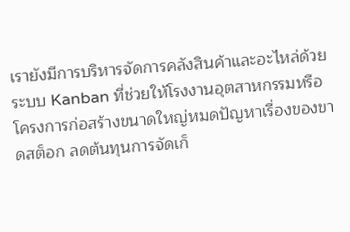เรายังมีการบริหารจัดการคลังสินค้าและอะไหล่ด้วยระบบ Kanban ที่ช่วยให้โรงงานอุตสาหกรรมหรือโครงการก่อสร้างขนาดใหญ่หมดปัญหาเรื่องของขาดสต็อก ลดต้นทุนการจัดเก็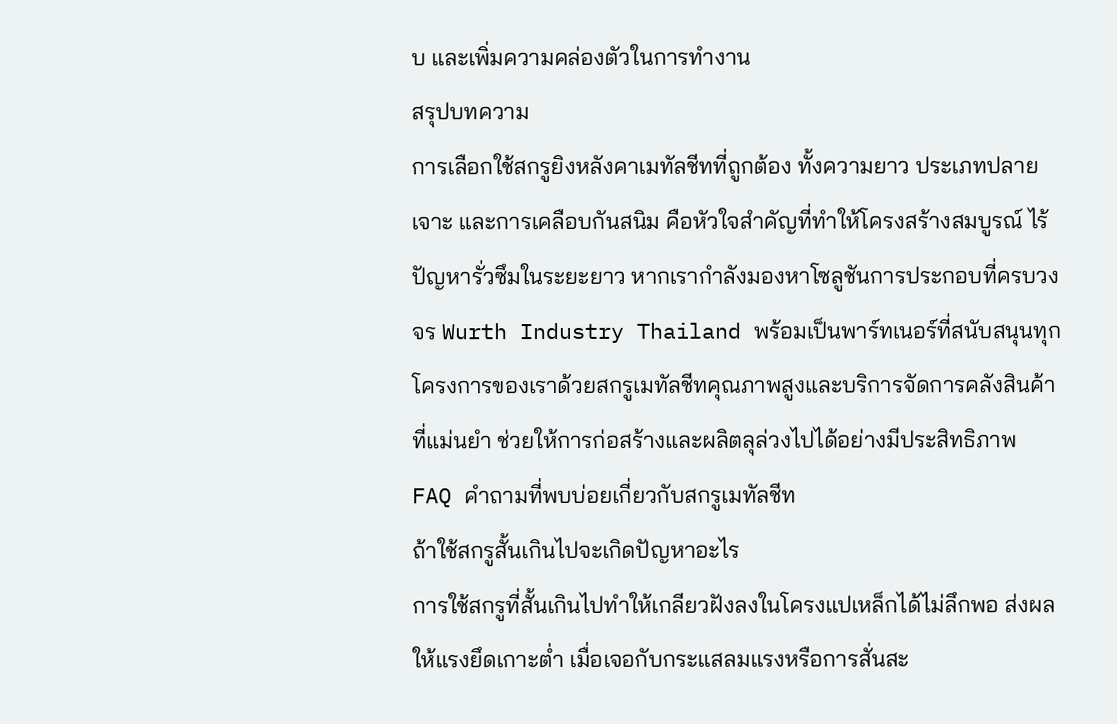บ และเพิ่มความคล่องตัวในการทำงาน
สรุปบทความ
การเลือกใช้สกรูยิงหลังคาเมทัลชีทที่ถูกต้อง ทั้งความยาว ประเภทปลายเจาะ และการเคลือบกันสนิม คือหัวใจสำคัญที่ทำให้โครงสร้างสมบูรณ์ ไร้ปัญหารั่วซึมในระยะยาว หากเรากำลังมองหาโซลูชันการประกอบที่ครบวงจร Wurth Industry Thailand พร้อมเป็นพาร์ทเนอร์ที่สนับสนุนทุกโครงการของเราด้วยสกรูเมทัลชีทคุณภาพสูงและบริการจัดการคลังสินค้าที่แม่นยำ ช่วยให้การก่อสร้างและผลิตลุล่วงไปได้อย่างมีประสิทธิภาพ
FAQ คำถามที่พบบ่อยเกี่ยวกับสกรูเมทัลชีท
ถ้าใช้สกรูสั้นเกินไปจะเกิดปัญหาอะไร
การใช้สกรูที่สั้นเกินไปทำให้เกลียวฝังลงในโครงแปเหล็กได้ไม่ลึกพอ ส่งผลให้แรงยึดเกาะต่ำ เมื่อเจอกับกระแสลมแรงหรือการสั่นสะ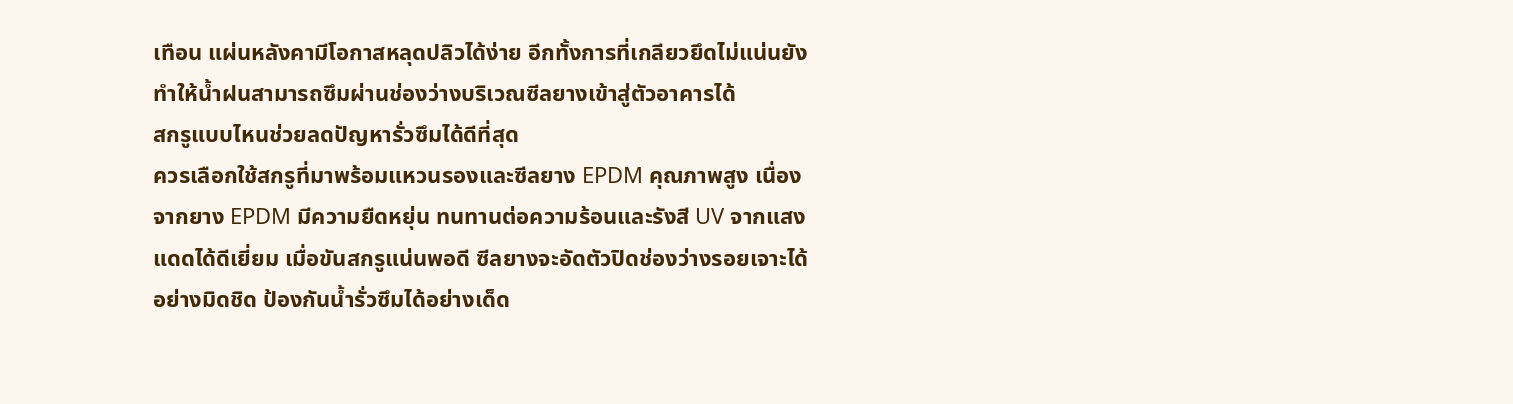เทือน แผ่นหลังคามีโอกาสหลุดปลิวได้ง่าย อีกทั้งการที่เกลียวยึดไม่แน่นยังทำให้น้ำฝนสามารถซึมผ่านช่องว่างบริเวณซีลยางเข้าสู่ตัวอาคารได้
สกรูแบบไหนช่วยลดปัญหารั่วซึมได้ดีที่สุด
ควรเลือกใช้สกรูที่มาพร้อมแหวนรองและซีลยาง EPDM คุณภาพสูง เนื่องจากยาง EPDM มีความยืดหยุ่น ทนทานต่อความร้อนและรังสี UV จากแสงแดดได้ดีเยี่ยม เมื่อขันสกรูแน่นพอดี ซีลยางจะอัดตัวปิดช่องว่างรอยเจาะได้อย่างมิดชิด ป้องกันน้ำรั่วซึมได้อย่างเด็ด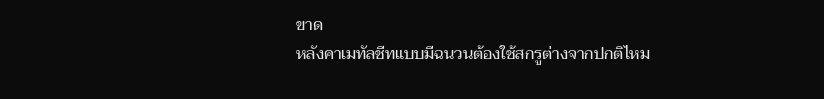ขาด
หลังคาเมทัลชีทแบบมีฉนวนต้องใช้สกรูต่างจากปกติไหม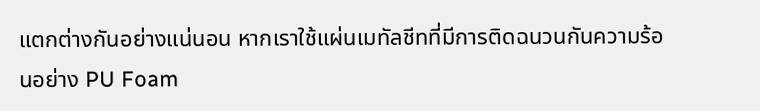แตกต่างกันอย่างแน่นอน หากเราใช้แผ่นเมทัลชีทที่มีการติดฉนวนกันความร้อนอย่าง PU Foam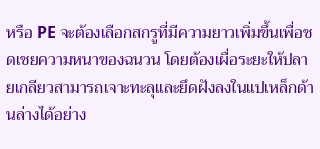หรือ PE จะต้องเลือกสกรูที่มีความยาวเพิ่มขึ้นเพื่อชดเชยความหนาของฉนวน โดยต้องเผื่อระยะให้ปลายเกลียวสามารถเจาะทะลุและยึดฝังลงในแปเหล็กด้านล่างได้อย่าง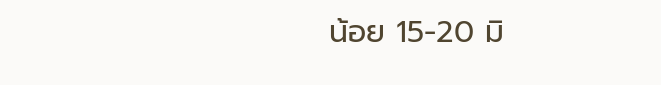น้อย 15-20 มิ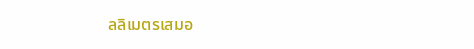ลลิเมตรเสมอ